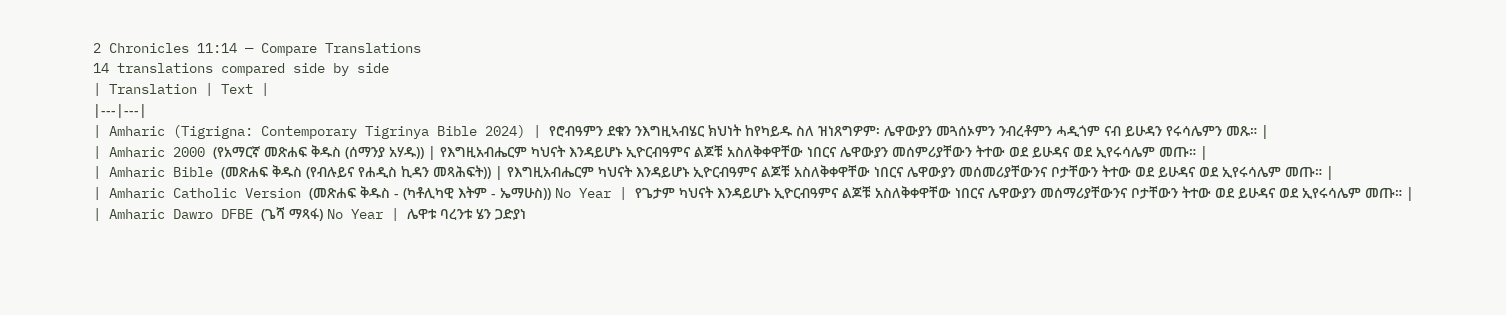2 Chronicles 11:14 — Compare Translations
14 translations compared side by side
| Translation | Text |
|---|---|
| Amharic (Tigrigna: Contemporary Tigrinya Bible 2024) | የሮብዓምን ደቁን ንእግዚኣብሄር ክህነት ከየካይዱ ስለ ዝነጸግዎም፡ ሌዋውያን መጓሰኦምን ንብረቶምን ሓዲጎም ናብ ይሁዳን የሩሳሌምን መጹ። |
| Amharic 2000 (የአማርኛ መጽሐፍ ቅዱስ (ሰማንያ አሃዱ)) | የእግዚአብሔርም ካህናት እንዳይሆኑ ኢዮርብዓምና ልጆቹ አስለቅቀዋቸው ነበርና ሌዋውያን መሰምሪያቸውን ትተው ወደ ይሁዳና ወደ ኢየሩሳሌም መጡ። |
| Amharic Bible (መጽሐፍ ቅዱስ (የብሉይና የሐዲስ ኪዳን መጻሕፍት)) | የእግዚአብሔርም ካህናት እንዳይሆኑ ኢዮርብዓምና ልጆቹ አስለቅቀዋቸው ነበርና ሌዋውያን መሰመሪያቸውንና ቦታቸውን ትተው ወደ ይሁዳና ወደ ኢየሩሳሌም መጡ። |
| Amharic Catholic Version (መጽሐፍ ቅዱስ - (ካቶሊካዊ እትም - ኤማሁስ)) No Year | የጌታም ካህናት እንዳይሆኑ ኢዮርብዓምና ልጆቹ አስለቅቀዋቸው ነበርና ሌዋውያን መሰማሪያቸውንና ቦታቸውን ትተው ወደ ይሁዳና ወደ ኢየሩሳሌም መጡ። |
| Amharic Dawro DFBE (ጌሻ ማጻፋ) No Year | ሌዋቱ ባረንቱ ሄን ጋድያነ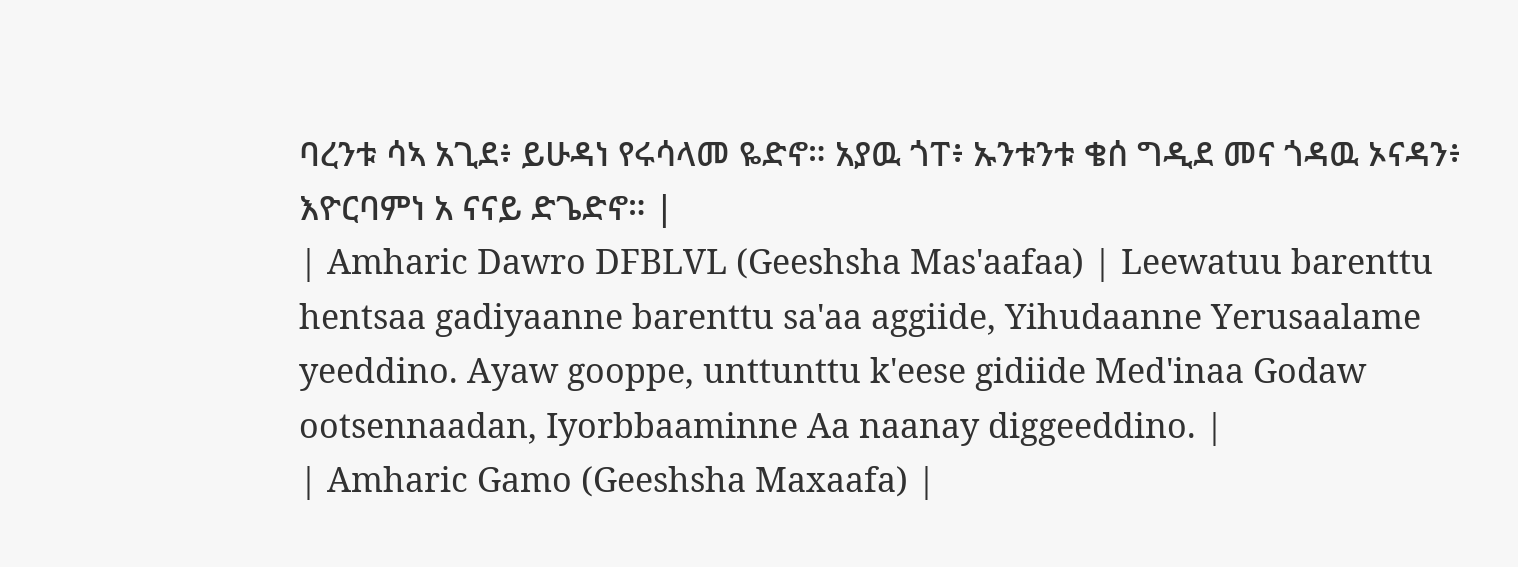ባረንቱ ሳኣ አጊደ፥ ይሁዳነ የሩሳላመ ዬድኖ። አያዉ ጎፐ፥ ኡንቱንቱ ቄሰ ግዲደ መና ጎዳዉ ኦናዳን፥ እዮርባምነ አ ናናይ ድጌድኖ። |
| Amharic Dawro DFBLVL (Geeshsha Mas'aafaa) | Leewatuu barenttu hentsaa gadiyaanne barenttu sa'aa aggiide, Yihudaanne Yerusaalame yeeddino. Ayaw gooppe, unttunttu k'eese gidiide Med'inaa Godaw ootsennaadan, Iyorbbaaminne Aa naanay diggeeddino. |
| Amharic Gamo (Geeshsha Maxaafa) |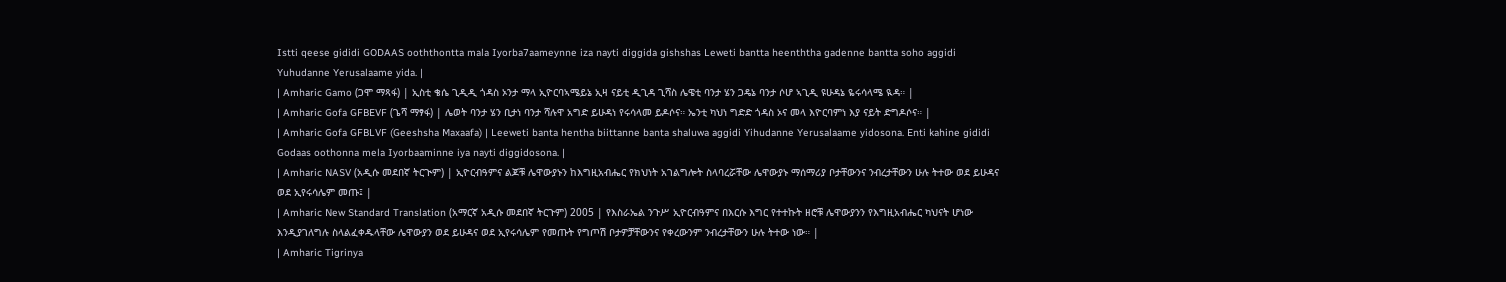Istti qeese gididi GODAAS ooththontta mala Iyorba7aameynne iza nayti diggida gishshas Leweti bantta heenththa gadenne bantta soho aggidi Yuhudanne Yerusalaame yida. |
| Amharic Gamo (ጋሞ ማጻፋ) | ኢስቲ ቄሴ ጊዲዲ ጎዳስ ኦንታ ማላ ኢዮርባኣሜይኔ ኢዛ ናይቲ ዲጊዳ ጊሻስ ሌዌቲ ባንታ ሄን ጋዴኔ ባንታ ሶሆ ኣጊዲ ዩሁዳኔ ዬሩሳላሜ ዪዳ። |
| Amharic Gofa GFBEVF (ጌሻ ማፃፋ) | ሌወት ባንታ ሄን ቢታነ ባንታ ሻሉዋ አግድ ይሁዳነ የሩሳላመ ይዶሶና። ኤንቲ ካህነ ግድድ ጎዳስ ኦና መላ እዮርባምነ እያ ናይት ድግዶሶና። |
| Amharic Gofa GFBLVF (Geeshsha Maxaafa) | Leeweti banta hentha biittanne banta shaluwa aggidi Yihudanne Yerusalaame yidosona. Enti kahine gididi Godaas oothonna mela Iyorbaaminne iya nayti diggidosona. |
| Amharic NASV (አዲሱ መደበኛ ትርጒም) | ኢዮርብዓምና ልጆቹ ሌዋውያኑን ከእግዚአብሔር የክህነት አገልግሎት ስላባረሯቸው ሌዋውያኑ ማሰማሪያ ቦታቸውንና ንብረታቸውን ሁሉ ትተው ወደ ይሁዳና ወደ ኢየሩሳሌም መጡ፤ |
| Amharic New Standard Translation (አማርኛ አዲሱ መደበኛ ትርጉም) 2005 | የእስራኤል ንጉሥ ኢዮርብዓምና በእርሱ እግር የተተኩት ዘሮቹ ሌዋውያንን የእግዚአብሔር ካህናት ሆነው እንዲያገለግሉ ስላልፈቀዱላቸው ሌዋውያን ወደ ይሁዳና ወደ ኢየሩሳሌም የመጡት የግጦሽ ቦታዎቻቸውንና የቀረውንም ንብረታቸውን ሁሉ ትተው ነው። |
| Amharic Tigrinya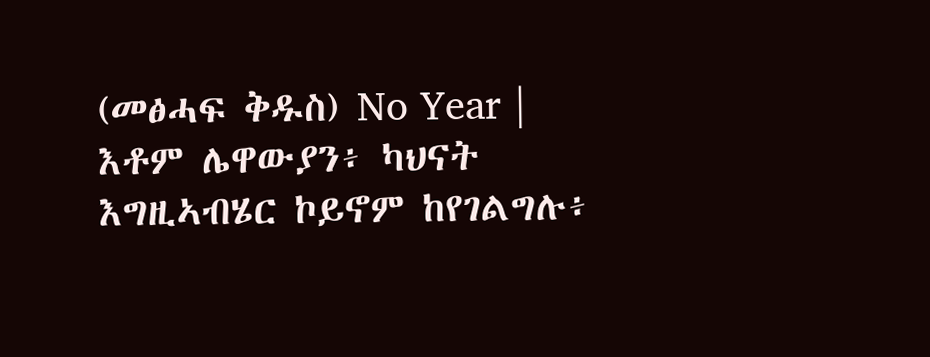(መፅሓፍ ቅዱስ) No Year | እቶም ሌዋውያን፥ ካህናት እግዚኣብሄር ኮይኖም ከየገልግሉ፥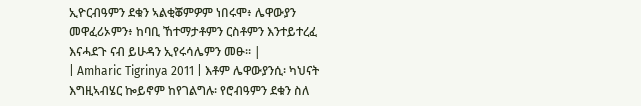ኢዮርብዓምን ደቁን ኣልቂቖምዎም ነበሩሞ፥ ሌዋውያን መዋፈሪኦምን፥ ከባቢ ኸተማታቶምን ርስቶምን እንተይተረፈ እናሓደጉ ናብ ይሁዳን ኢየሩሳሌምን መፁ። |
| Amharic Tigrinya 2011 | እቶም ሌዋውያንሲ፡ ካህናት እግዚኣብሄር ኰይኖም ከየገልግሉ፡ የሮብዓምን ደቁን ስለ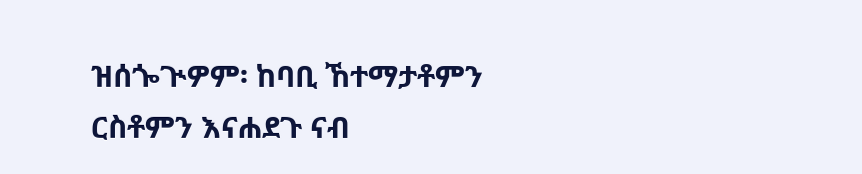ዝሰጐጒዎም፡ ከባቢ ኸተማታቶምን ርስቶምን እናሐደጉ ናብ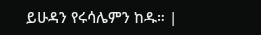ይሁዳን የሩሳሌምን ከዱ። |